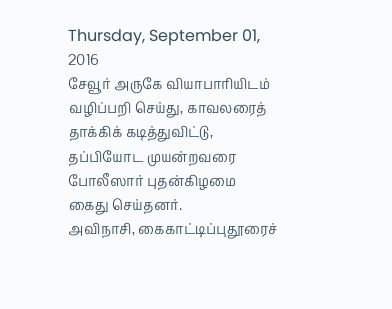Thursday, September 01, 2016
சேவூர் அருகே வியாபாரியிடம் வழிப்பறி செய்து, காவலரைத் தாக்கிக் கடித்துவிட்டு, தப்பியோட முயன்றவரை போலீஸார் புதன்கிழமை கைது செய்தனர்.
அவிநாசி, கைகாட்டிப்புதூரைச்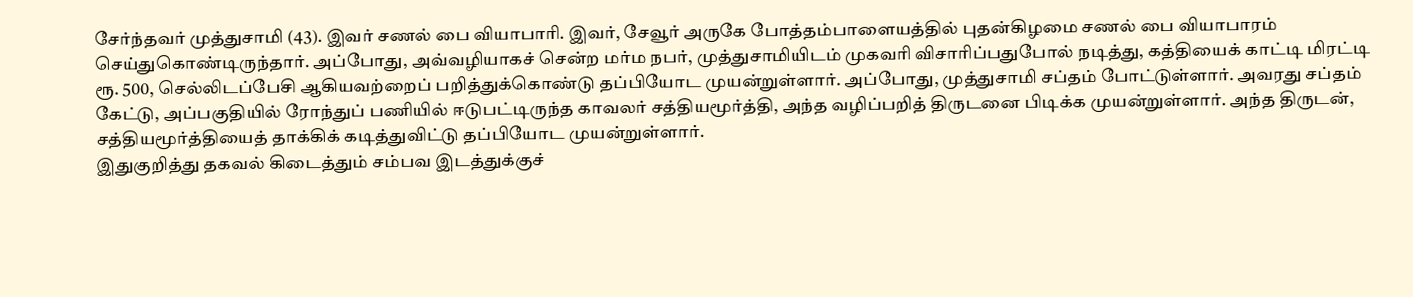சேர்ந்தவர் முத்துசாமி (43). இவர் சணல் பை வியாபாரி. இவர், சேவூர் அருகே போத்தம்பாளையத்தில் புதன்கிழமை சணல் பை வியாபாரம் செய்துகொண்டிருந்தார். அப்போது, அவ்வழியாகச் சென்ற மர்ம நபர், முத்துசாமியிடம் முகவரி விசாரிப்பதுபோல் நடித்து, கத்தியைக் காட்டி மிரட்டி ரூ. 500, செல்லிடப்பேசி ஆகியவற்றைப் பறித்துக்கொண்டு தப்பியோட முயன்றுள்ளார். அப்போது, முத்துசாமி சப்தம் போட்டுள்ளார். அவரது சப்தம் கேட்டு, அப்பகுதியில் ரோந்துப் பணியில் ஈடுபட்டிருந்த காவலர் சத்தியமூர்த்தி, அந்த வழிப்பறித் திருடனை பிடிக்க முயன்றுள்ளார். அந்த திருடன், சத்தியமூர்த்தியைத் தாக்கிக் கடித்துவிட்டு தப்பியோட முயன்றுள்ளார்.
இதுகுறித்து தகவல் கிடைத்தும் சம்பவ இடத்துக்குச்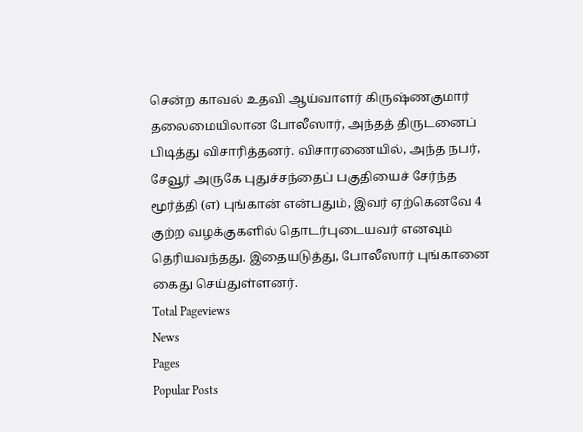சென்ற காவல் உதவி ஆய்வாளர் கிருஷ்ணகுமார் தலைமையிலான போலீஸார், அந்தத் திருடனைப் பிடித்து விசாரித்தனர். விசாரணையில், அந்த நபர், சேவூர் அருகே புதுச்சந்தைப் பகுதியைச் சேர்ந்த மூர்த்தி (எ) புங்கான் என்பதும், இவர் ஏற்கெனவே 4 குற்ற வழக்குகளில் தொடர்புடையவர் எனவும் தெரியவந்தது. இதையடுத்து, போலீஸார் புங்கானை கைது செய்துள்ளனர்.
Total Pageviews
News
Pages
Popular Posts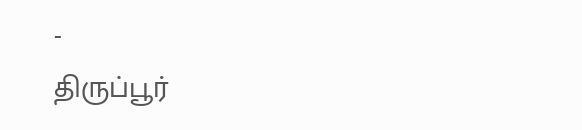-
திருப்பூர்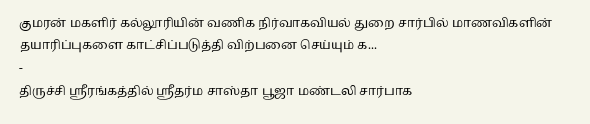குமரன் மகளிர் கல்லூரியின் வணிக நிர்வாகவியல் துறை சார்பில் மாணவிகளின் தயாரிப்புகளை காட்சிப்படுத்தி விற்பனை செய்யும் க...
-
திருச்சி ஸ்ரீரங்கத்தில் ஸ்ரீதர்ம சாஸ்தா பூஜா மண்டலி சார்பாக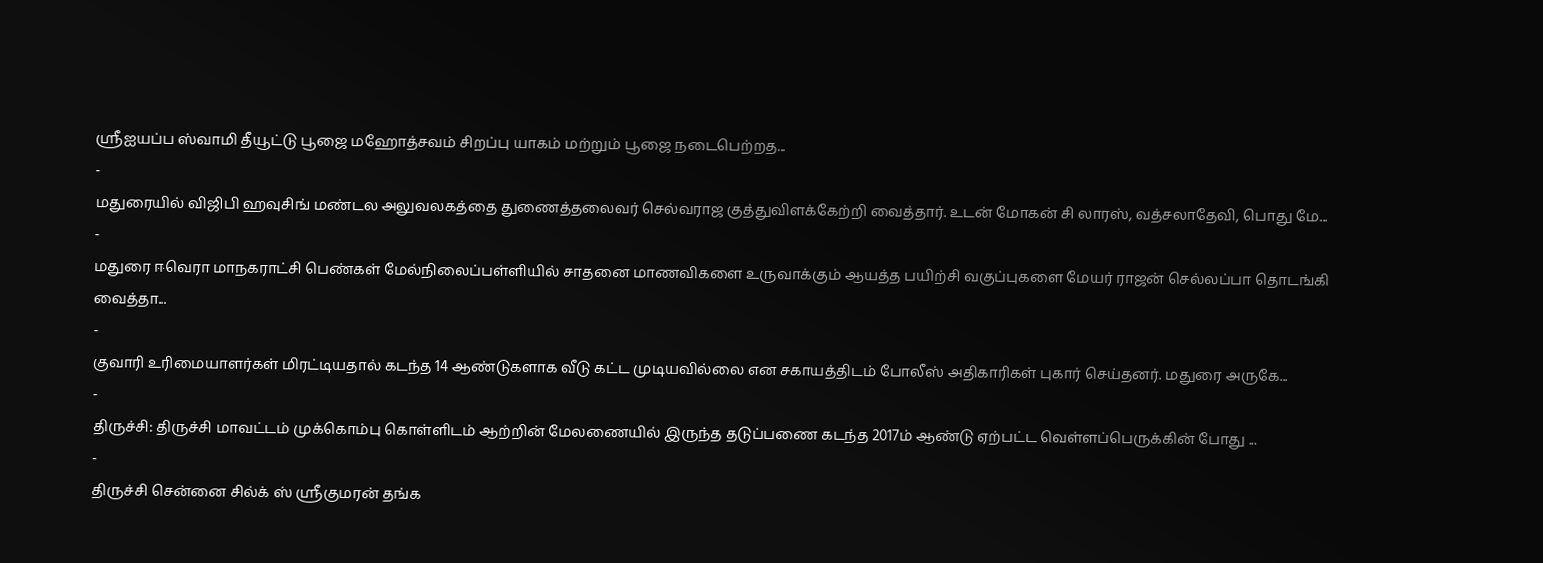ஸ்ரீஐயப்ப ஸ்வாமி தீயூட்டு பூஜை மஹோத்சவம் சிறப்பு யாகம் மற்றும் பூஜை நடைபெற்றத...
-
மதுரையில் விஜிபி ஹவுசிங் மண்டல அலுவலகத்தை துணைத்தலைவர் செல்வராஜ குத்துவிளக்கேற்றி வைத்தார். உடன் மோகன் சி லாரஸ், வத்சலாதேவி, பொது மே...
-
மதுரை ஈவெரா மாநகராட்சி பெண்கள் மேல்நிலைப்பள்ளியில் சாதனை மாணவிகளை உருவாக்கும் ஆயத்த பயிற்சி வகுப்புகளை மேயர் ராஜன் செல்லப்பா தொடங்கி வைத்தா...
-
குவாரி உரிமையாளர்கள் மிரட்டியதால் கடந்த 14 ஆண்டுகளாக வீடு கட்ட முடியவில்லை என சகாயத்திடம் போலீஸ் அதிகாரிகள் புகார் செய்தனர். மதுரை அருகே...
-
திருச்சி: திருச்சி மாவட்டம் முக்கொம்பு கொள்ளிடம் ஆற்றின் மேலணையில் இருந்த தடுப்பணை கடந்த 2017ம் ஆண்டு ஏற்பட்ட வெள்ளப்பெருக்கின் போது ...
-
திருச்சி சென்னை சில்க் ஸ் ஸ்ரீகுமரன் தங்க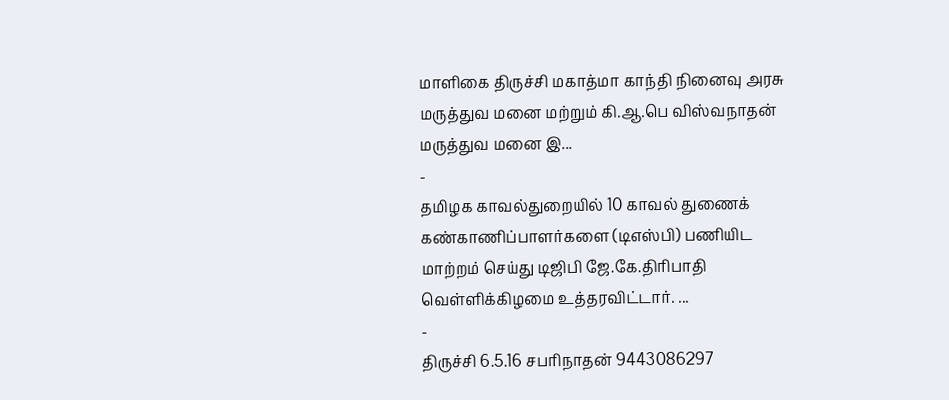மாளிகை திருச்சி மகாத்மா காந்தி நினைவு அரசு மருத்துவ மனை மற்றும் கி.ஆ.பெ விஸ்வநாதன் மருத்துவ மனை இ...
-
தமிழக காவல்துறையில் 10 காவல் துணைக் கண்காணிப்பாளர்களை (டிஎஸ்பி) பணியிட மாற்றம் செய்து டிஜிபி ஜே.கே.திரிபாதி வெள்ளிக்கிழமை உத்தரவிட்டார். ...
-
திருச்சி 6.5.16 சபரிநாதன் 9443086297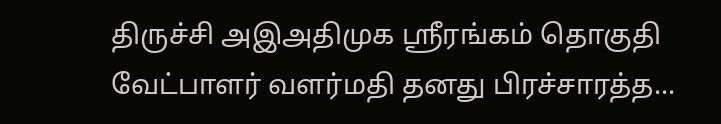திருச்சி அஇஅதிமுக ஸ்ரீரங்கம் தொகுதி வேட்பாளர் வளர்மதி தனது பிரச்சாரத்த...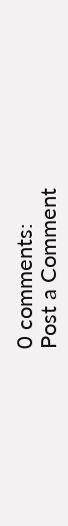0 comments:
Post a Comment